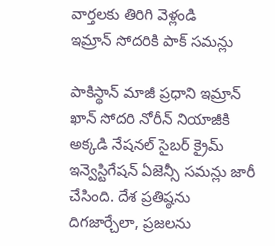వార్తలకు తిరిగి వెళ్లండి
ఇమ్రాన్ సోదరికి పాక్ సమన్లు

పాకిస్థాన్ మాజీ ప్రధాని ఇమ్రాన్ ఖాన్ సోదరి నోరీన్ నియాజీకి అక్కడి నేషనల్ సైబర్ క్రైమ్ ఇన్వెస్టిగేషన్ ఏజెన్సీ సమన్లు జారీ చేసింది. దేశ ప్రతిష్ఠను దిగజార్చేలా, ప్రజలను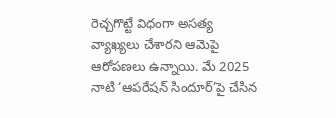రెచ్చగొట్టే విధంగా అసత్య వ్యాఖ్యలు చేశారని ఆమెపై ఆరోపణలు ఉన్నాయి. మే 2025 నాటి ‘ఆపరేషన్ సిందూర్’పై చేసిన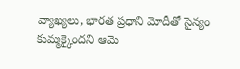వ్యాఖ్యలు, భారత ప్రధాని మోదీతో సైన్యం కుమ్మక్కైందని ఆమె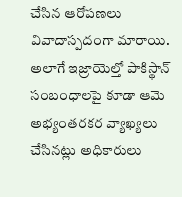చేసిన ఆరోపణలు వివాదాస్పదంగా మారాయి.
అలాగే ఇజ్రాయెల్తో పాకిస్థాన్ సంబంధాలపై కూడా ఆమె అభ్యంతరకర వ్యాఖ్యలు చేసినట్లు అధికారులు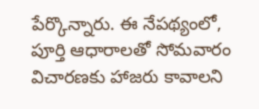పేర్కొన్నారు. ఈ నేపథ్యంలో, పూర్తి ఆధారాలతో సోమవారం విచారణకు హాజరు కావాలని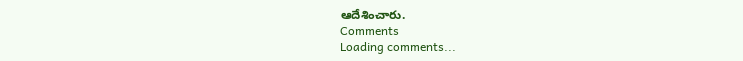ఆదేశించారు.
Comments
Loading comments...